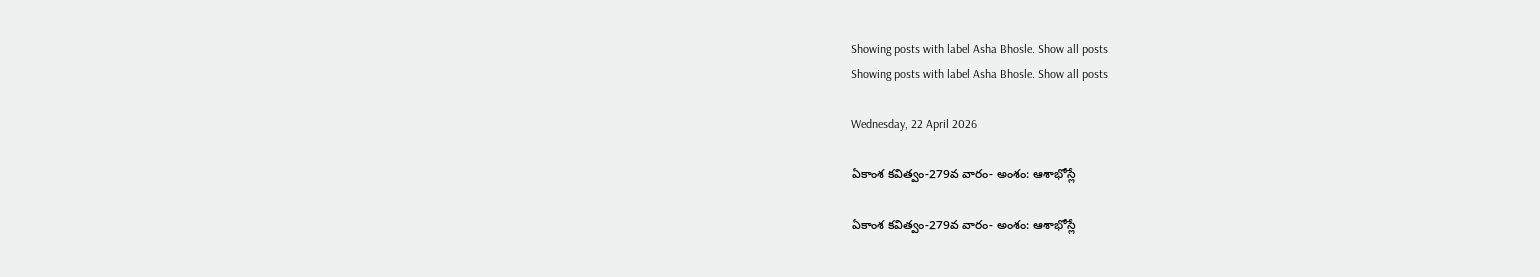Showing posts with label Asha Bhosle. Show all posts
Showing posts with label Asha Bhosle. Show all posts

Wednesday, 22 April 2026

ఏకాంశ కవిత్వం-279వ వారం- అంశం: ఆశాభోస్లే

ఏకాంశ కవిత్వం-279వ వారం- అంశం: ఆశాభోస్లే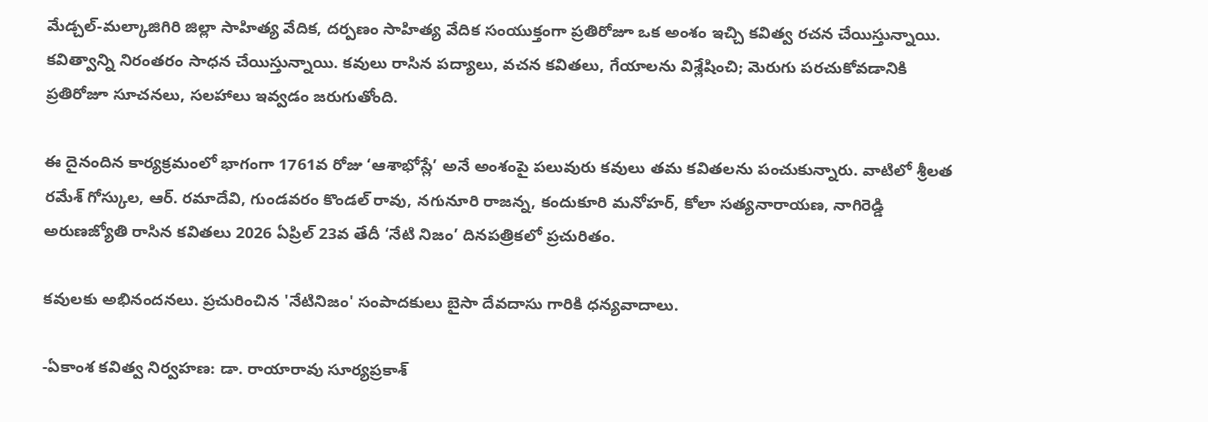మేడ్చల్-మల్కాజిగిరి జిల్లా సాహిత్య వేదిక, దర్పణం సాహిత్య వేదిక సంయుక్తంగా ప్రతిరోజూ ఒక అంశం ఇచ్చి కవిత్వ రచన చేయిస్తున్నాయి. కవిత్వాన్ని నిరంతరం సాధన చేయిస్తున్నాయి. కవులు రాసిన పద్యాలు, వచన కవితలు, గేయాలను విశ్లేషించి; మెరుగు పరచుకోవడానికి ప్రతిరోజూ సూచనలు, సలహాలు ఇవ్వడం జరుగుతోంది.

ఈ దైనందిన కార్యక్రమంలో భాగంగా 1761వ రోజు ‘ఆశాభోస్లే’ అనే అంశంపై పలువురు కవులు తమ కవితలను పంచుకున్నారు. వాటిలో శ్రీలత రమేశ్ గోస్కుల, ఆర్. రమాదేవి, గుండవరం కొండల్ రావు, నగునూరి రాజన్న, కందుకూరి మనోహర్, కోలా సత్యనారాయణ, నాగిరెడ్డి అరుణజ్యోతి రాసిన కవితలు 2026 ఏప్రిల్ 23వ తేదీ ‘నేటి నిజం’ దినపత్రికలో ప్రచురితం.

కవులకు అభినందనలు. ప్రచురించిన 'నేటినిజం' సంపాదకులు బైసా దేవదాసు గారికి ధన్యవాదాలు.

-ఏకాంశ కవిత్వ నిర్వహణ: డా. రాయారావు సూర్యప్రకాశ్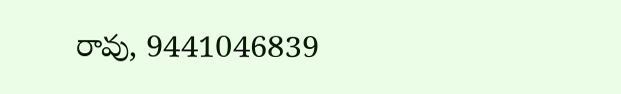రావు, 9441046839